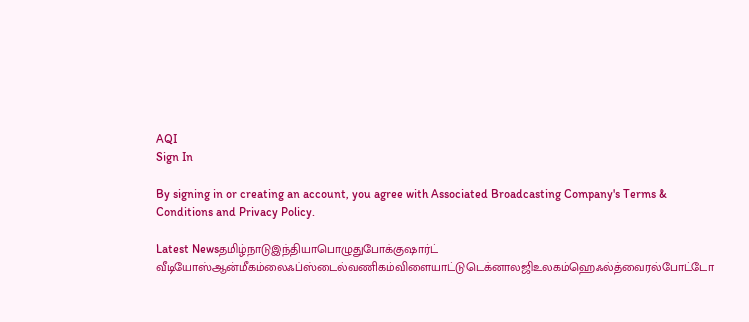AQI
Sign In

By signing in or creating an account, you agree with Associated Broadcasting Company's Terms & Conditions and Privacy Policy.

Latest Newsதமிழ்நாடுஇந்தியாபொழுதுபோக்குஷார்ட் வீடியோஸ்ஆன்மீகம்லைஃப்ஸ்டைல்வணிகம்விளையாட்டுடெக்னாலஜிஉலகம்ஹெஃல்த்வைரல்போட்டோ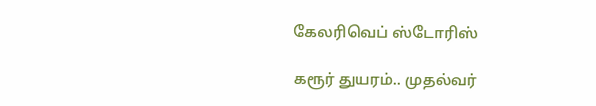கேலரிவெப் ஸ்டோரிஸ்

கரூர் துயரம்.. முதல்வர்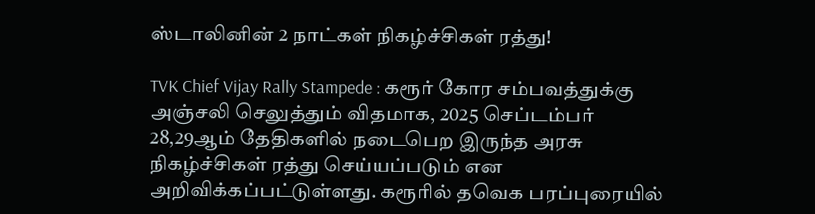ஸ்டாலினின் 2 நாட்கள் நிகழ்ச்சிகள் ரத்து!

TVK Chief Vijay Rally Stampede : கரூர் கோர சம்பவத்துக்கு அஞ்சலி செலுத்தும் விதமாக, 2025 செப்டம்பர் 28,29ஆம் தேதிகளில் நடைபெற இருந்த அரசு நிகழ்ச்சிகள் ரத்து செய்யப்படும் என அறிவிக்கப்பட்டுள்ளது. கரூரில் தவெக பரப்புரையில்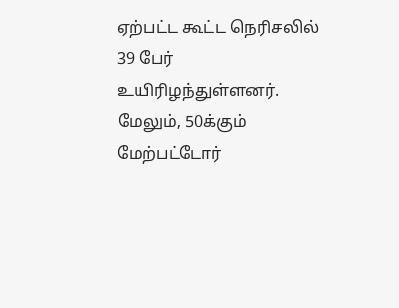ஏற்பட்ட கூட்ட நெரிசலில் 39 பேர் உயிரிழந்துள்ளனர். மேலும், 50க்கும் மேற்பட்டோர்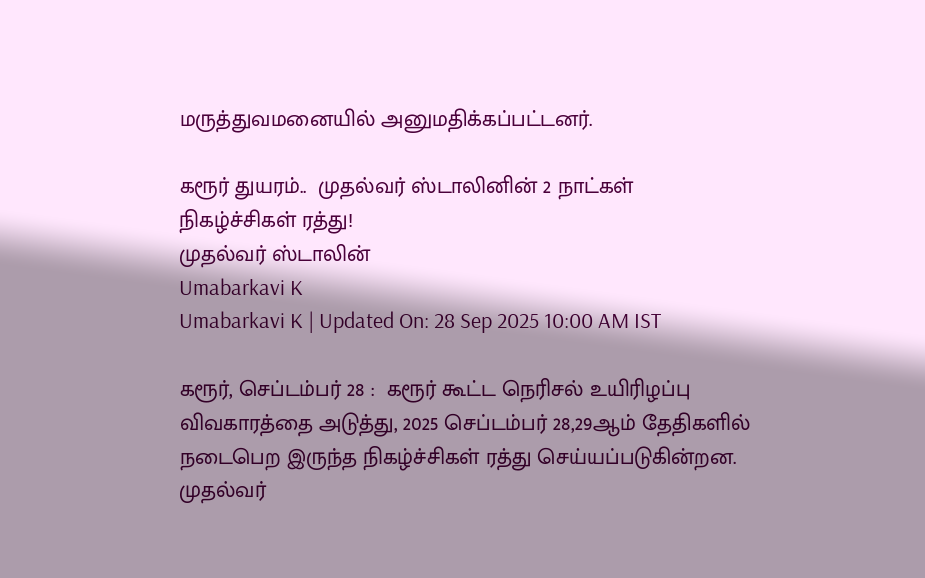மருத்துவமனையில் அனுமதிக்கப்பட்டனர்.

கரூர் துயரம்..  முதல்வர் ஸ்டாலினின் 2 நாட்கள் நிகழ்ச்சிகள் ரத்து!
முதல்வர் ஸ்டாலின்
Umabarkavi K
Umabarkavi K | Updated On: 28 Sep 2025 10:00 AM IST

கரூர், செப்டம்பர் 28 :  கரூர் கூட்ட நெரிசல் உயிரிழப்பு விவகாரத்தை அடுத்து, 2025 செப்டம்பர் 28,29ஆம் தேதிகளில் நடைபெற இருந்த நிகழ்ச்சிகள் ரத்து செய்யப்படுகின்றன. முதல்வர்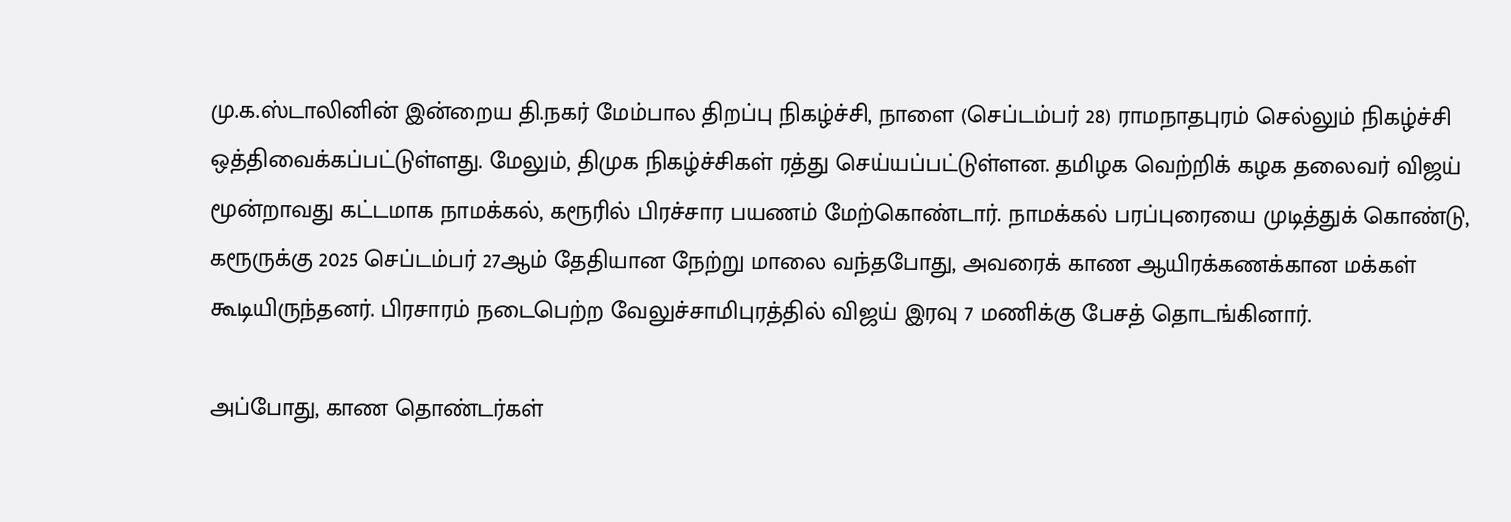மு.க.ஸ்டாலினின் இன்றைய தி.நகர் மேம்பால திறப்பு நிகழ்ச்சி, நாளை (செப்டம்பர் 28) ராமநாதபுரம் செல்லும் நிகழ்ச்சி ஒத்திவைக்கப்பட்டுள்ளது. மேலும், திமுக நிகழ்ச்சிகள் ரத்து செய்யப்பட்டுள்ளன. தமிழக வெற்றிக் கழக தலைவர் விஜய் மூன்றாவது கட்டமாக நாமக்கல், கரூரில் பிரச்சார பயணம் மேற்கொண்டார். நாமக்கல் பரப்புரையை முடித்துக் கொண்டு, கரூருக்கு 2025 செப்டம்பர் 27ஆம் தேதியான நேற்று மாலை வந்தபோது, அவரைக் காண ஆயிரக்கணக்கான மக்கள் கூடியிருந்தனர். பிரசாரம் நடைபெற்ற வேலுச்சாமிபுரத்தில் விஜய் இரவு 7 மணிக்கு பேசத் தொடங்கினார்.

அப்போது, காண தொண்டர்கள்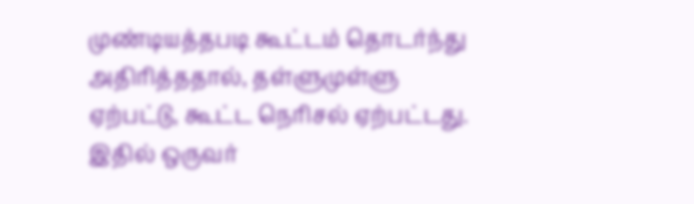முண்டியத்தபடி கூட்டம் தொடர்ந்து அதிரித்ததால், தள்ளுமுள்ளு ஏற்பட்டு, கூட்ட நெரிசல் ஏற்பட்டது.  இதில் ஒருவர்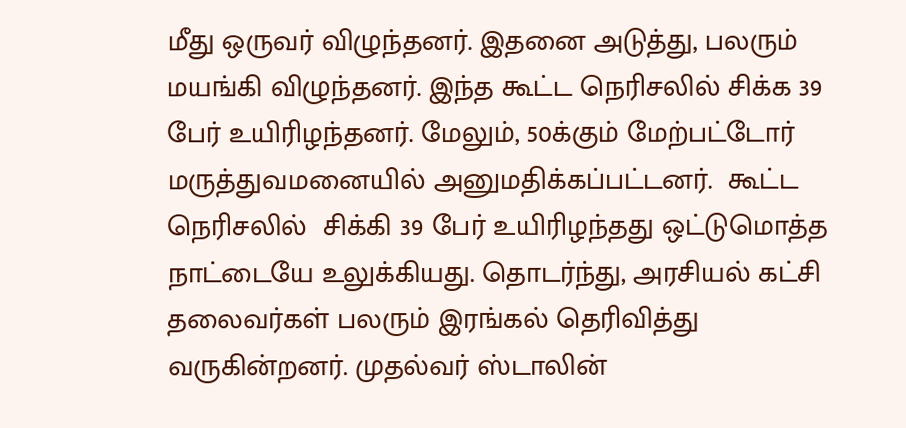மீது ஒருவர் விழுந்தனர். இதனை அடுத்து, பலரும் மயங்கி விழுந்தனர். இந்த கூட்ட நெரிசலில் சிக்க 39 பேர் உயிரிழந்தனர். மேலும், 50க்கும் மேற்பட்டோர் மருத்துவமனையில் அனுமதிக்கப்பட்டனர்.  கூட்ட நெரிசலில்  சிக்கி 39 பேர் உயிரிழந்தது ஒட்டுமொத்த நாட்டையே உலுக்கியது. தொடர்ந்து, அரசியல் கட்சி தலைவர்கள் பலரும் இரங்கல் தெரிவித்து வருகின்றனர். முதல்வர் ஸ்டாலின்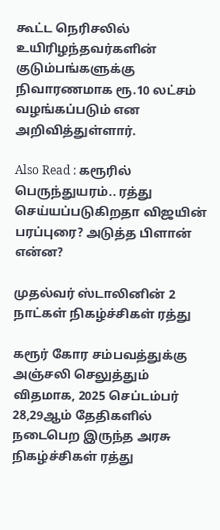கூட்ட நெரிசலில் உயிரிழந்தவர்களின் குடும்பங்களுக்கு  நிவாரணமாக ரூ.10 லட்சம் வழங்கப்படும் என அறிவித்துள்ளார்.

Also Read : கரூரில் பெருந்துயரம்.. ரத்து செய்யப்படுகிறதா விஜயின் பரப்புரை? அடுத்த பிளான் என்ன?

முதல்வர் ஸ்டாலினின் 2 நாட்கள் நிகழ்ச்சிகள் ரத்து

கரூர் கோர சம்பவத்துக்கு அஞ்சலி செலுத்தும் விதமாக, 2025 செப்டம்பர் 28,29ஆம் தேதிகளில் நடைபெற இருந்த அரசு நிகழ்ச்சிகள் ரத்து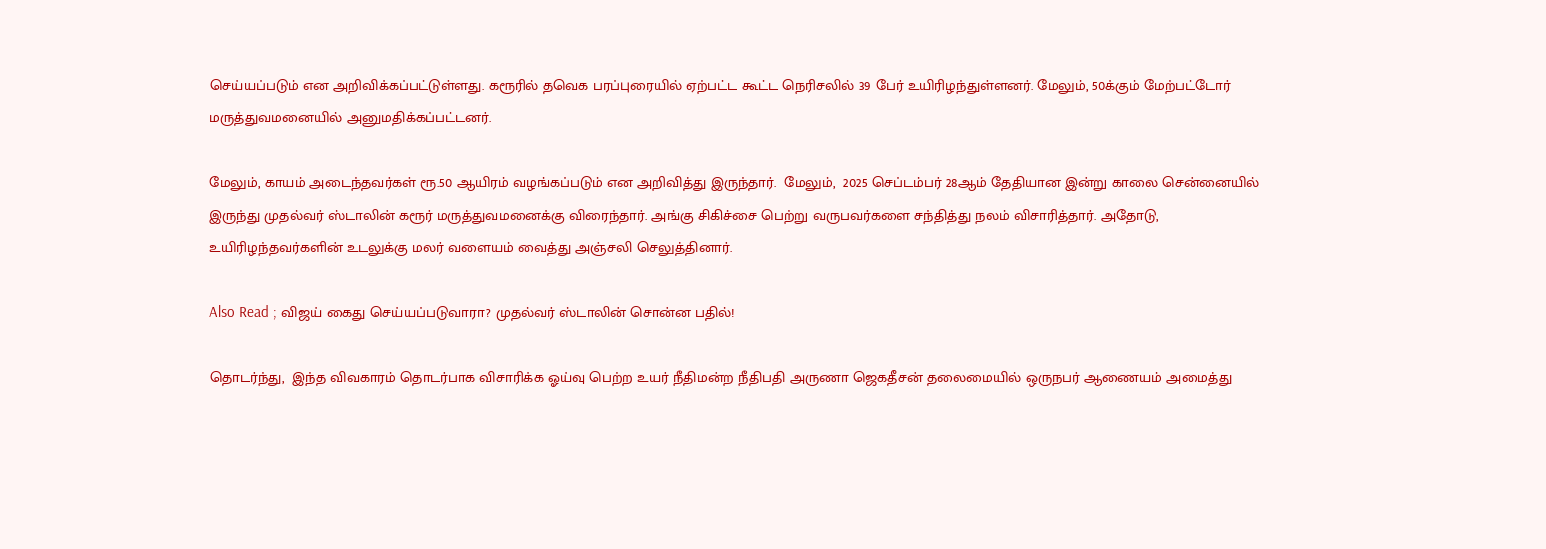செய்யப்படும் என அறிவிக்கப்பட்டுள்ளது. கரூரில் தவெக பரப்புரையில் ஏற்பட்ட கூட்ட நெரிசலில் 39 பேர் உயிரிழந்துள்ளனர். மேலும், 50க்கும் மேற்பட்டோர் மருத்துவமனையில் அனுமதிக்கப்பட்டனர்.

மேலும், காயம் அடைந்தவர்கள் ரூ.50 ஆயிரம் வழங்கப்படும் என அறிவித்து இருந்தார்.  மேலும்,  2025 செப்டம்பர் 28ஆம் தேதியான இன்று காலை சென்னையில் இருந்து முதல்வர் ஸ்டாலின் கரூர் மருத்துவமனைக்கு விரைந்தார். அங்கு சிகிச்சை பெற்று வருபவர்களை சந்தித்து நலம் விசாரித்தார். அதோடு, உயிரிழந்தவர்களின் உடலுக்கு மலர் வளையம் வைத்து அஞ்சலி செலுத்தினார்.

Also Read ; விஜய் கைது செய்யப்படுவாரா? முதல்வர் ஸ்டாலின் சொன்ன பதில்!

தொடர்ந்து,  இந்த விவகாரம் தொடர்பாக விசாரிக்க ஓய்வு பெற்ற உயர் நீதிமன்ற நீதிபதி அருணா ஜெகதீசன் தலைமையில் ஒருநபர் ஆணையம் அமைத்து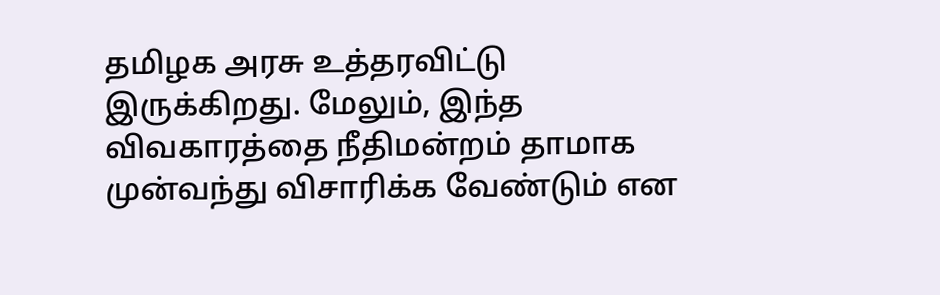தமிழக அரசு உத்தரவிட்டு இருக்கிறது. மேலும், இந்த விவகாரத்தை நீதிமன்றம் தாமாக முன்வந்து விசாரிக்க வேண்டும் என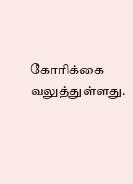கோரிக்கை வலுத்துள்ளது.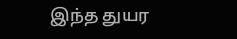இந்த துயர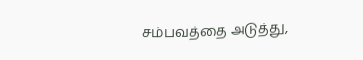சம்பவத்தை அடுத்து,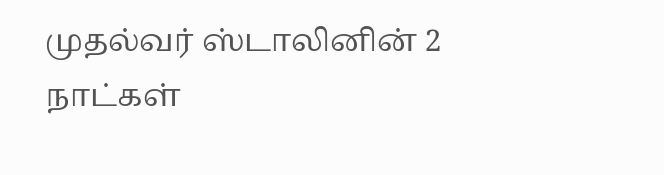முதல்வர் ஸ்டாலினின் 2 நாட்கள்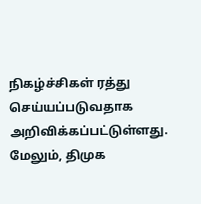நிகழ்ச்சிகள் ரத்து செய்யப்படுவதாக அறிவிக்கப்பட்டுள்ளது. மேலும், திமுக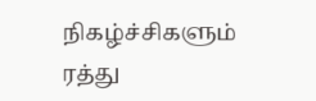நிகழ்ச்சிகளும் ரத்து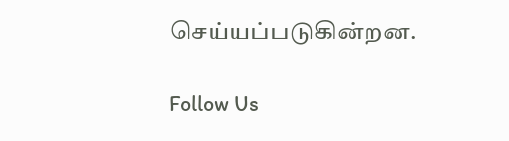செய்யப்படுகின்றன.

Follow Us